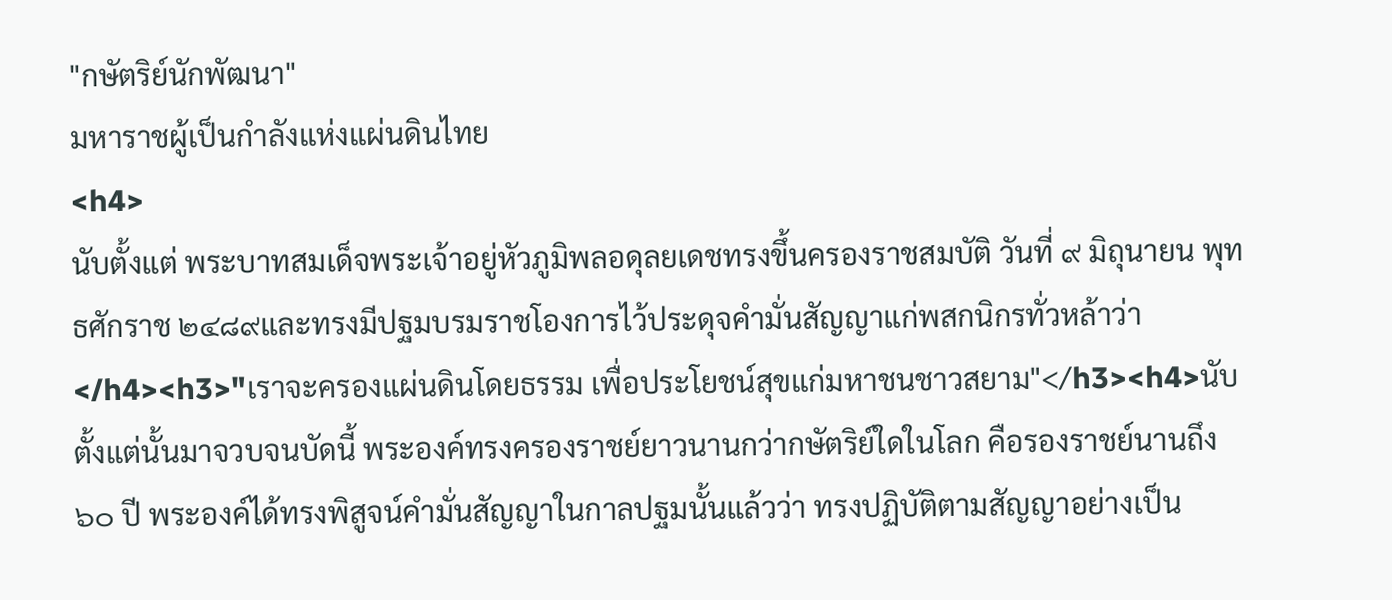"กษัตริย์นักพัฒนา"
มหาราชผู้เป็นกำลังแห่งแผ่นดินไทย
<h4>
นับตั้งแต่ พระบาทสมเด็จพระเจ้าอยู่หัวภูมิพลอดุลยเดชทรงขึ้นครองราชสมบัติ วันที่ ๙ มิถุนายน พุทธศักราช ๒๔๘๙และทรงมีปฐมบรมราชโองการไว้ประดุจคำมั่นสัญญาแก่พสกนิกรทั่วหล้าว่า
</h4><h3>"เราจะครองแผ่นดินโดยธรรม เพื่อประโยชน์สุขแก่มหาชนชาวสยาม"</h3><h4>นับตั้งแต่นั้นมาจวบจนบัดนี้ พระองค์ทรงครองราชย์ยาวนานกว่ากษัตริย์ใดในโลก คือรองราชย์นานถึง ๖๐ ปี พระองค์ได้ทรงพิสูจน์คำมั่นสัญญาในกาลปฐมนั้นแล้วว่า ทรงปฏิบัติตามสัญญาอย่างเป็น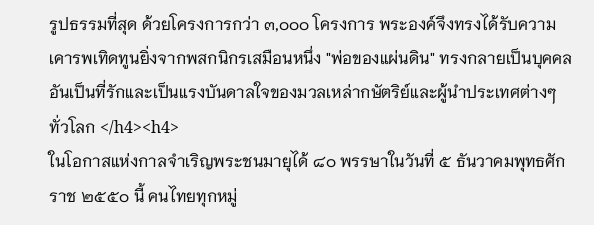รูปธรรมที่สุด ด้วยโครงการกว่า ๓,๐๐๐ โครงการ พระองค์จึงทรงได้รับความเคารพเทิดทูนยิ่งจากพสกนิกรเสมือนหนึ่ง "พ่อของแผ่นดิน" ทรงกลายเป็นบุคคลอันเป็นที่รักและเป็นแรงบันดาลใจของมวลเหล่ากษัตริย์และผู้นำประเทศต่างๆทั่วโลก </h4><h4>
ในโอกาสแห่งกาลจำเริญพระชนมายุได้ ๘๐ พรรษาในวันที่ ๕ ธันวาคมพุทธศักราช ๒๕๕๐ นี้ คนไทยทุกหมู่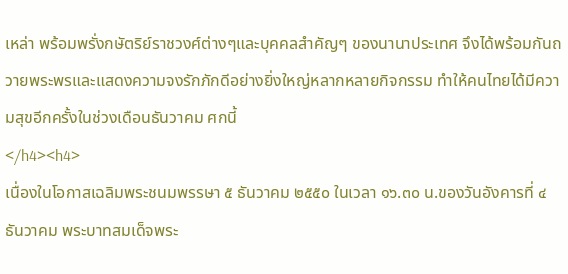เหล่า พร้อมพรั่งกษัตริย์ราชวงศ์ต่างๆและบุคคลสำคัญๆ ของนานาประเทศ จึงได้พร้อมกันถวายพระพรและแสดงความจงรักภักดีอย่างยิ่งใหญ่หลากหลายกิจกรรม ทำให้คนไทยได้มีความสุขอีกครั้งในช่วงเดือนธันวาคม ศกนี้
</h4><h4>
เนื่องในโอกาสเฉลิมพระชนมพรรษา ๕ ธันวาคม ๒๕๕๐ ในเวลา ๑๖.๓๐ น.ของวันอังคารที่ ๔ ธันวาคม พระบาทสมเด็จพระ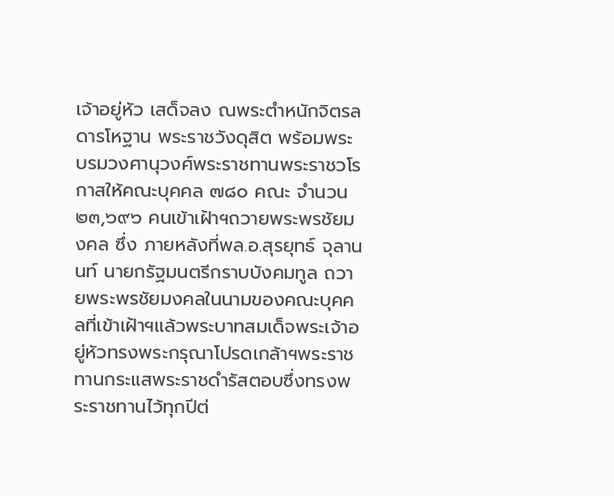เจ้าอยู่หัว เสด็จลง ณพระตำหนักจิตรลดารโหฐาน พระราชวังดุสิต พร้อมพระบรมวงศานุวงศ์พระราชทานพระราชวโรกาสให้คณะบุคคล ๗๘๐ คณะ จำนวน ๒๓,๖๙๖ คนเข้าเฝ้าฯถวายพระพรชัยมงคล ซึ่ง ภายหลังที่พล.อ.สุรยุทธ์ จุลานนท์ นายกรัฐมนตรีกราบบังคมทูล ถวายพระพรชัยมงคลในนามของคณะบุคคลที่เข้าเฝ้าฯแล้วพระบาทสมเด็จพระเจ้าอยู่หัวทรงพระกรุณาโปรดเกล้าฯพระราชทานกระแสพระราชดำรัสตอบซึ่งทรงพระราชทานไว้ทุกปีต่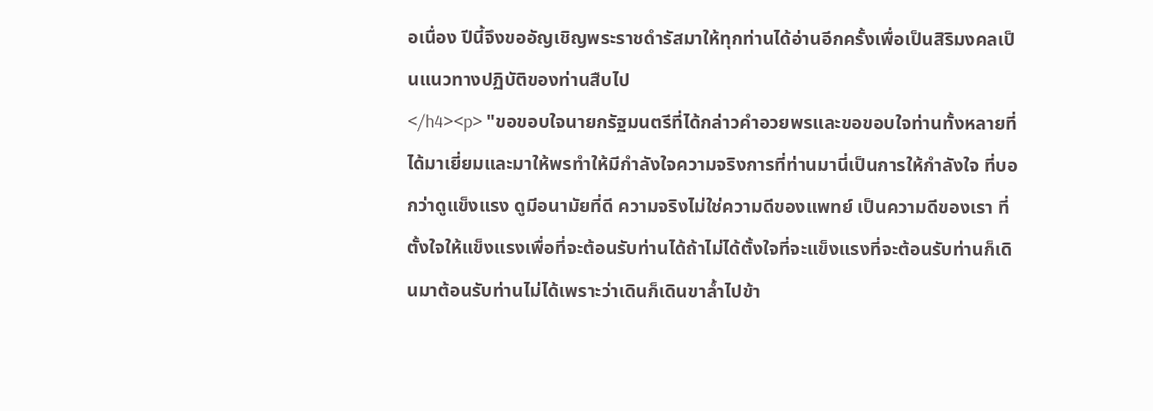อเนื่อง ปีนี้จึงขออัญเชิญพระราชดำรัสมาให้ทุกท่านได้อ่านอีกครั้งเพื่อเป็นสิริมงคลเป็นแนวทางปฏิบัติของท่านสืบไป
</h4><p> "ขอขอบใจนายกรัฐมนตรีที่ได้กล่าวคำอวยพรและขอขอบใจท่านทั้งหลายที่ได้มาเยี่ยมและมาให้พรทำให้มีกำลังใจความจริงการที่ท่านมานี่เป็นการให้กำลังใจ ที่บอกว่าดูแข็งแรง ดูมีอนามัยที่ดี ความจริงไม่ใช่ความดีของแพทย์ เป็นความดีของเรา ที่ตั้งใจให้แข็งแรงเพื่อที่จะต้อนรับท่านได้ถ้าไม่ได้ตั้งใจที่จะแข็งแรงที่จะต้อนรับท่านก็เดินมาต้อนรับท่านไม่ได้เพราะว่าเดินก็เดินขาล้ำไปข้า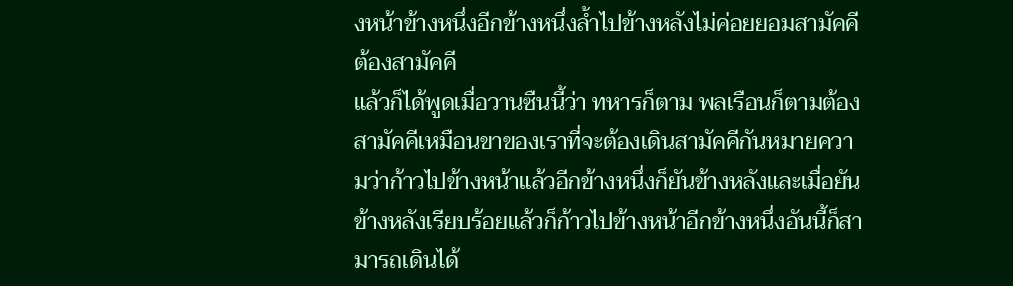งหน้าข้างหนึ่งอีกข้างหนึ่งล้ำไปข้างหลังไม่ค่อยยอมสามัคคี ต้องสามัคคี
แล้วก็ได้พูดเมื่อวานซืนนี้ว่า ทหารก็ตาม พลเรือนก็ตามต้องสามัคคีเหมือนขาของเราที่จะต้องเดินสามัคคีกันหมายความว่าก้าวไปข้างหน้าแล้วอีกข้างหนึ่งก็ยันข้างหลังและเมื่อยันข้างหลังเรียบร้อยแล้วก็ก้าวไปข้างหน้าอีกข้างหนึ่งอันนี้ก็สามารถเดินได้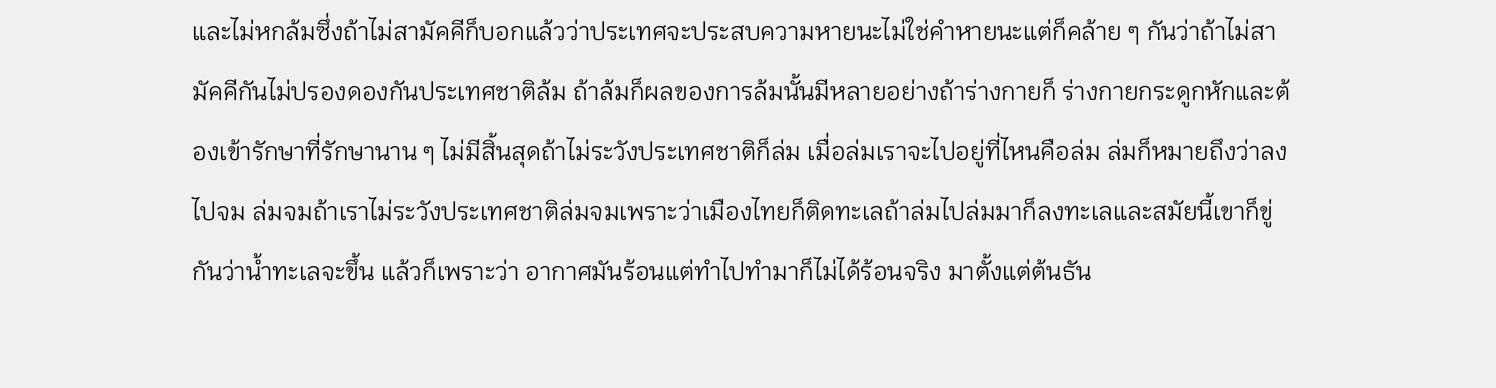และไม่หกล้มซึ่งถ้าไม่สามัคคีก็บอกแล้วว่าประเทศจะประสบความหายนะไม่ใช่คำหายนะแต่ก็คล้าย ๆ กันว่าถ้าไม่สามัคคีกันไม่ปรองดองกันประเทศชาติล้ม ถ้าล้มก็ผลของการล้มนั้นมีหลายอย่างถ้าร่างกายก็ ร่างกายกระดูกหักและต้องเข้ารักษาที่รักษานาน ๆ ไม่มีสิ้นสุดถ้าไม่ระวังประเทศชาติก็ล่ม เมื่อล่มเราจะไปอยู่ที่ไหนคือล่ม ล่มก็หมายถึงว่าลงไปจม ล่มจมถ้าเราไม่ระวังประเทศชาติล่มจมเพราะว่าเมืองไทยก็ติดทะเลถ้าล่มไปล่มมาก็ลงทะเลและสมัยนี้เขาก็ขู่กันว่าน้ำทะเลจะขึ้น แล้วก็เพราะว่า อากาศมันร้อนแต่ทำไปทำมาก็ไม่ได้ร้อนจริง มาตั้งแต่ต้นธัน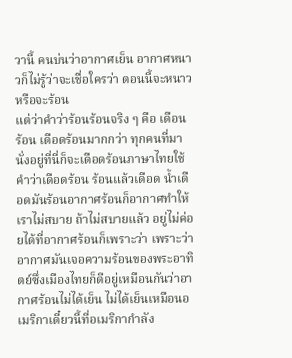วานี้ คนบ่นว่าอากาศเย็น อากาศหนาวก็ไม่รู้ว่าจะเชื่อใครว่า ตอนนี้จะหนาวหรือจะร้อน
แต่ว่าคำว่าร้อนร้อนจริง ๆ คือ เดือน ร้อน เดือดร้อนมากกว่า ทุกคนที่มานั่งอยู่ที่นี่ก็จะเดือดร้อนภาษาไทยใช้คำว่าเดือดร้อน ร้อนแล้วเดือด น้ำเดือดมันร้อนอากาศร้อนก็อากาศทำให้เราไม่สบาย ถ้าไม่สบายแล้ว อยู่ไม่ค่อยได้ที่อากาศร้อนก็เพราะว่า เพราะว่าอากาศมันเจอความร้อนของพระอาทิตย์ซึ่งเมืองไทยก็ดีอยู่เหมือนกันว่าอากาศร้อนไม่ได้เย็น ไม่ได้เย็นเหมือนอเมริกาเดี๋ยวนี้ที่อเมริกากำลัง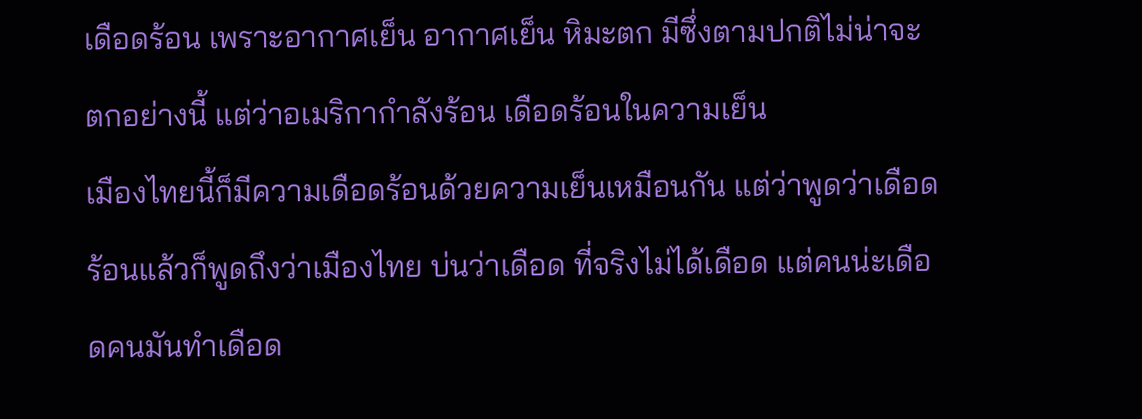เดือดร้อน เพราะอากาศเย็น อากาศเย็น หิมะตก มีซึ่งตามปกติไม่น่าจะตกอย่างนี้ แต่ว่าอเมริกากำลังร้อน เดือดร้อนในความเย็น
เมืองไทยนี้ก็มีความเดือดร้อนด้วยความเย็นเหมือนกัน แต่ว่าพูดว่าเดือดร้อนแล้วก็พูดถึงว่าเมืองไทย บ่นว่าเดือด ที่จริงไม่ได้เดือด แต่คนน่ะเดือดคนมันทำเดือด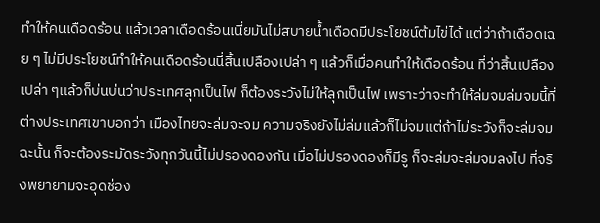ทำให้คนเดือดร้อน แล้วเวลาเดือดร้อนเนี่ยมันไม่สบายน้ำเดือดมีประโยชน์ต้มไข่ได้ แต่ว่าถ้าเดือดเฉย ๆ ไม่มีประโยชน์ทำให้คนเดือดร้อนนี่สิ้นเปลืองเปล่า ๆ แล้วก็เมื่อคนทำให้เดือดร้อน ที่ว่าสิ้นเปลืองเปล่า ๆแล้วก็บ่นบ่นว่าประเทศลุกเป็นไฟ ก็ต้องระวังไม่ให้ลุกเป็นไฟ เพราะว่าจะทำให้ล่มจมล่มจมนี้ที่ต่างประเทศเขาบอกว่า เมืองไทยจะล่มจะจม ความจริงยังไม่ล่มแล้วก็ไม่จมแต่ถ้าไม่ระวังก็จะล่มจม
ฉะนั้น ก็จะต้องระมัดระวังทุกวันนี้ไม่ปรองดองกัน เมื่อไม่ปรองดองก็มีรู ก็จะล่มจะล่มจมลงไป ที่จริงพยายามจะอุดช่อง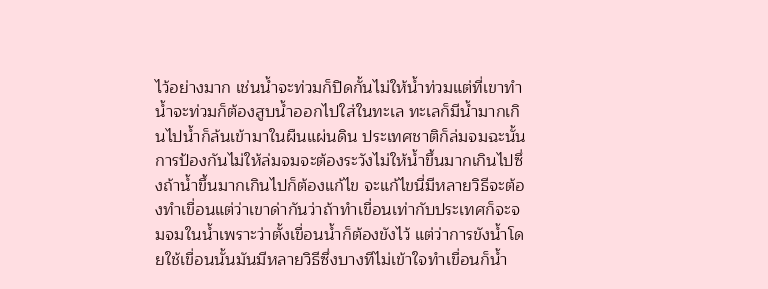ไว้อย่างมาก เช่นน้ำจะท่วมก็ปิดกั้นไม่ให้น้ำท่วมแต่ที่เขาทำน้ำจะท่วมก็ต้องสูบน้ำออกไปใส่ในทะเล ทะเลก็มีน้ำมากเกินไปน้ำก็ล้นเข้ามาในผืนแผ่นดิน ประเทศชาติก็ล่มจมฉะนั้นการป้องกันไม่ให้ล่มจมจะต้องระวังไม่ให้น้ำขึ้นมากเกินไปซึ่งถ้าน้ำขึ้นมากเกินไปก็ต้องแก้ไข จะแก้ไขนี่มีหลายวิธีจะต้องทำเขื่อนแต่ว่าเขาด่ากันว่าถ้าทำเขื่อนเท่ากับประเทศก็จะจมจมในน้ำเพราะว่าตั้งเขื่อนน้ำก็ต้องขังไว้ แต่ว่าการขังน้ำโดยใช้เขื่อนนั้นมันมีหลายวิธีซึ่งบางทีไม่เข้าใจทำเขื่อนก็น้ำ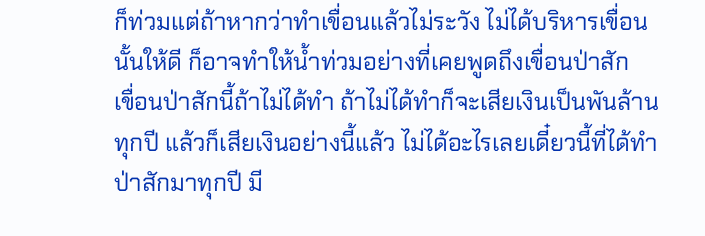ก็ท่วมแต่ถ้าหากว่าทำเขื่อนแล้วไม่ระวัง ไม่ได้บริหารเขื่อนนั้นให้ดี ก็อาจทำให้น้ำท่วมอย่างที่เคยพูดถึงเขื่อนป่าสัก
เขื่อนป่าสักนี้ถ้าไม่ได้ทำ ถ้าไม่ได้ทำก็จะเสียเงินเป็นพันล้านทุกปี แล้วก็เสียเงินอย่างนี้แล้ว ไม่ได้อะไรเลยเดี๋ยวนี้ที่ได้ทำป่าสักมาทุกปี มี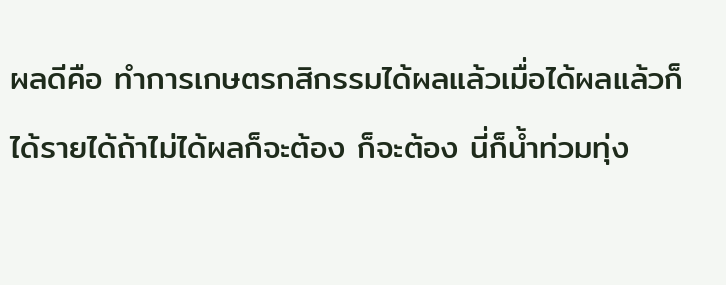ผลดีคือ ทำการเกษตรกสิกรรมได้ผลแล้วเมื่อได้ผลแล้วก็ได้รายได้ถ้าไม่ได้ผลก็จะต้อง ก็จะต้อง นี่ก็น้ำท่วมทุ่ง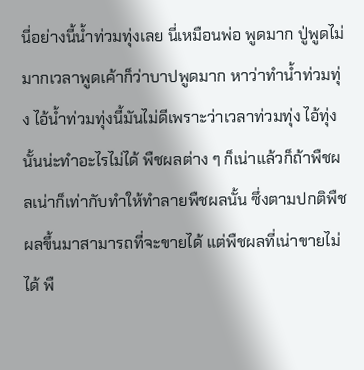นี่อย่างนี้น้ำท่วมทุ่งเลย นี่เหมือนพ่อ พูดมาก ปู่พูดไม่มากเวลาพูดเค้าก็ว่าบาปพูดมาก หาว่าทำน้ำท่วมทุ่ง ไอ้น้ำท่วมทุ่งนี้มันไม่ดีเพราะว่าเวลาท่วมทุ่ง ไอ้ทุ่งนั้นน่ะทำอะไรไม่ได้ พืชผลต่าง ๆ ก็เน่าแล้วก็ถ้าพืชผลเน่าก็เท่ากับทำให้ทำลายพืชผลนั้น ซึ่งตามปกติพืชผลขึ้นมาสามารถที่จะขายได้ แต่พืชผลที่เน่าขายไม่ได้ พื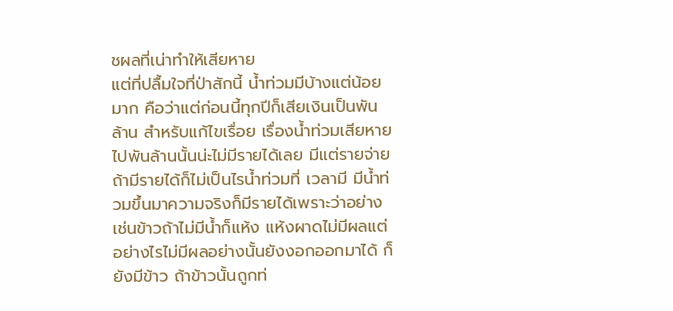ชผลที่เน่าทำให้เสียหาย
แต่ที่ปลื้มใจที่ป่าสักนี้ น้ำท่วมมีบ้างแต่น้อยมาก คือว่าแต่ก่อนนี้ทุกปีก็เสียเงินเป็นพันล้าน สำหรับแก้ไขเรื่อย เรื่องน้ำท่วมเสียหายไปพันล้านนั้นน่ะไม่มีรายได้เลย มีแต่รายจ่าย ถ้ามีรายได้ก็ไม่เป็นไรน้ำท่วมที่ เวลามี มีน้ำท่วมขึ้นมาความจริงก็มีรายได้เพราะว่าอย่างเช่นข้าวถ้าไม่มีน้ำก็แห้ง แห้งผาดไม่มีผลแต่อย่างไรไม่มีผลอย่างนั้นยังงอกออกมาได้ ก็ยังมีข้าว ถ้าข้าวนั้นถูกท่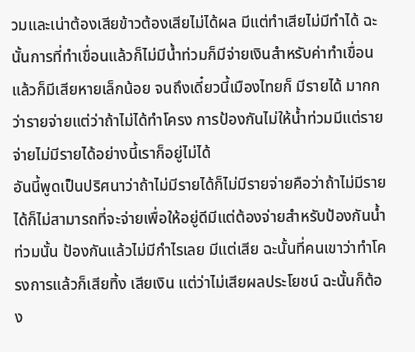วมและเน่าต้องเสียข้าวต้องเสียไม่ได้ผล มีแต่ทำเสียไม่มีทำได้ ฉะนั้นการที่ทำเขื่อนแล้วก็ไม่มีน้ำท่วมก็มีจ่ายเงินสำหรับค่าทำเขื่อนแล้วก็มีเสียหายเล็กน้อย จนถึงเดี๋ยวนี้เมืองไทยก็ มีรายได้ มากกว่ารายจ่ายแต่ว่าถ้าไม่ได้ทำโครง การป้องกันไม่ให้น้ำท่วมมีแต่รายจ่ายไม่มีรายได้อย่างนี้เราก็อยู่ไม่ได้
อันนี้พูดเป็นปริศนาว่าถ้าไม่มีรายได้ก็ไม่มีรายจ่ายคือว่าถ้าไม่มีรายได้ก็ไม่สามารถที่จะจ่ายเพื่อให้อยู่ดีมีแต่ต้องจ่ายสำหรับป้องกันน้ำท่วมนั้น ป้องกันแล้วไม่มีกำไรเลย มีแต่เสีย ฉะนั้นที่คนเขาว่าทำโครงการแล้วก็เสียทิ้ง เสียเงิน แต่ว่าไม่เสียผลประโยชน์ ฉะนั้นก็ต้อง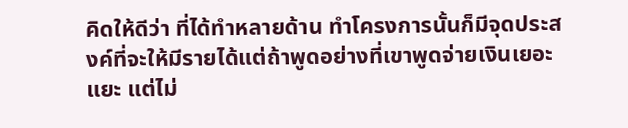คิดให้ดีว่า ที่ได้ทำหลายด้าน ทำโครงการนั้นก็มีจุดประสงค์ที่จะให้มีรายได้แต่ถ้าพูดอย่างที่เขาพูดจ่ายเงินเยอะแยะ แต่ไม่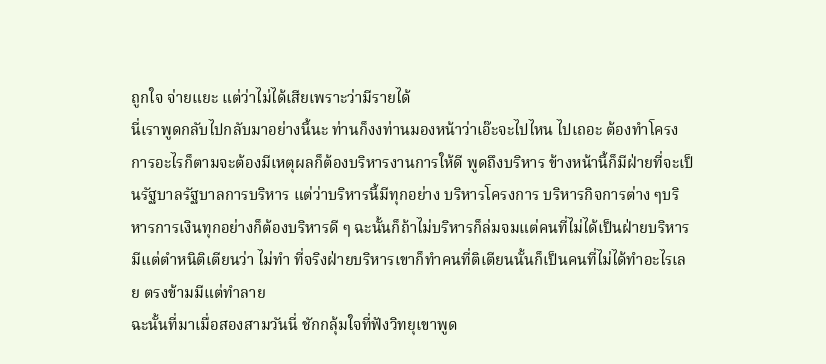ถูกใจ จ่ายแยะ แต่ว่าไม่ได้เสียเพราะว่ามีรายได้
นี่เราพูดกลับไปกลับมาอย่างนี้นะ ท่านก็งงท่านมองหน้าว่าเอ๊ะจะไปไหน ไปเถอะ ต้องทำโครงการอะไรก็ตามจะต้องมีเหตุผลก็ต้องบริหารงานการให้ดี พูดถึงบริหาร ข้างหน้านี้ก็มีฝ่ายที่จะเป็นรัฐบาลรัฐบาลการบริหาร แต่ว่าบริหารนี้มีทุกอย่าง บริหารโครงการ บริหารกิจการต่าง ๆบริหารการเงินทุกอย่างก็ต้องบริหารดี ๆ ฉะนั้นก็ถ้าไม่บริหารก็ล่มจมแต่คนที่ไม่ได้เป็นฝ่ายบริหาร มีแต่ตำหนิติเตียนว่า ไม่ทำ ที่จริงฝ่ายบริหารเขาก็ทำคนที่ติเตียนนั้นก็เป็นคนที่ไม่ได้ทำอะไรเลย ตรงข้ามมีแต่ทำลาย
ฉะนั้นที่มาเมื่อสองสามวันนี่ ชักกลุ้มใจที่ฟังวิทยุเขาพูด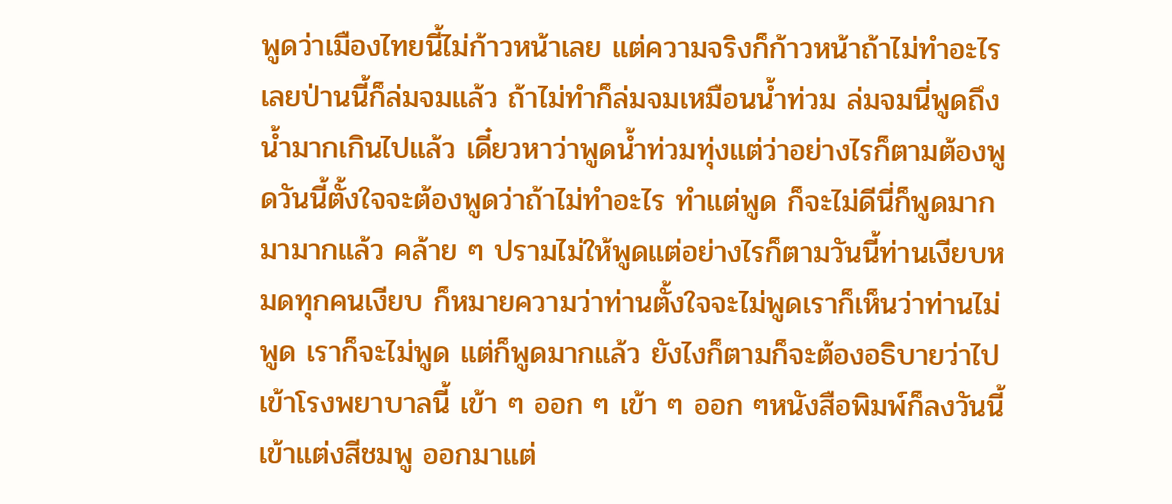พูดว่าเมืองไทยนี้ไม่ก้าวหน้าเลย แต่ความจริงก็ก้าวหน้าถ้าไม่ทำอะไรเลยป่านนี้ก็ล่มจมแล้ว ถ้าไม่ทำก็ล่มจมเหมือนน้ำท่วม ล่มจมนี่พูดถึงน้ำมากเกินไปแล้ว เดี๋ยวหาว่าพูดน้ำท่วมทุ่งแต่ว่าอย่างไรก็ตามต้องพูดวันนี้ตั้งใจจะต้องพูดว่าถ้าไม่ทำอะไร ทำแต่พูด ก็จะไม่ดีนี่ก็พูดมาก มามากแล้ว คล้าย ๆ ปรามไม่ให้พูดแต่อย่างไรก็ตามวันนี้ท่านเงียบหมดทุกคนเงียบ ก็หมายความว่าท่านตั้งใจจะไม่พูดเราก็เห็นว่าท่านไม่พูด เราก็จะไม่พูด แต่ก็พูดมากแล้ว ยังไงก็ตามก็จะต้องอธิบายว่าไปเข้าโรงพยาบาลนี้ เข้า ๆ ออก ๆ เข้า ๆ ออก ๆหนังสือพิมพ์ก็ลงวันนี้เข้าแต่งสีชมพู ออกมาแต่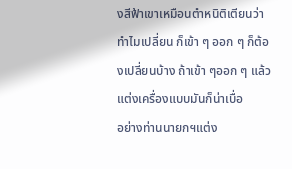งสีฟ้าเขาเหมือนตำหนิติเตียนว่าทำไมเปลี่ยน ก็เข้า ๆ ออก ๆ ก็ต้องเปลี่ยนบ้าง ถ้าเข้า ๆออก ๆ แล้วแต่งเครื่องแบบมันก็น่าเบื่อ
อย่างท่านนายกฯแต่ง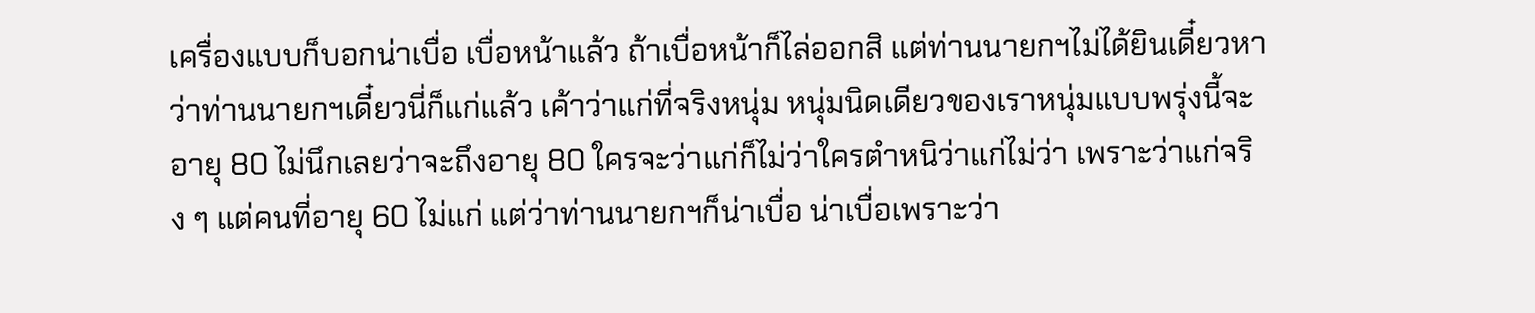เครื่องแบบก็บอกน่าเบื่อ เบื่อหน้าแล้ว ถ้าเบื่อหน้าก็ไล่ออกสิ แต่ท่านนายกฯไม่ได้ยินเดี๋ยวหาว่าท่านนายกฯเดี๋ยวนี่ก็แก่แล้ว เค้าว่าแก่ที่จริงหนุ่ม หนุ่มนิดเดียวของเราหนุ่มแบบพรุ่งนี้จะอายุ 80 ไม่นึกเลยว่าจะถึงอายุ 80 ใครจะว่าแก่ก็ไม่ว่าใครตำหนิว่าแก่ไม่ว่า เพราะว่าแก่จริง ๆ แต่คนที่อายุ 60 ไม่แก่ แต่ว่าท่านนายกฯก็น่าเบื่อ น่าเบื่อเพราะว่า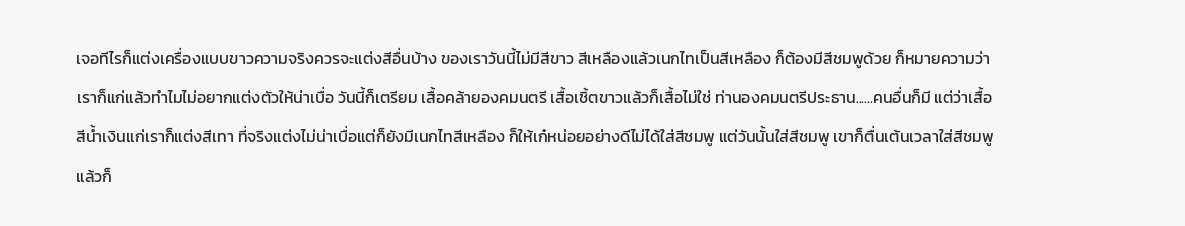เจอทีไรก็แต่งเครื่องแบบขาวความจริงควรจะแต่งสีอื่นบ้าง ของเราวันนี้ไม่มีสีขาว สีเหลืองแล้วเนกไทเป็นสีเหลือง ก็ต้องมีสีชมพูด้วย ก็หมายความว่าเราก็แก่แล้วทำไมไม่อยากแต่งตัวให้น่าเบื่อ วันนี้ก็เตรียม เสื้อคล้ายองคมนตรี เสื้อเชิ้ตขาวแล้วก็เสื้อไม่ใช่ ท่านองคมนตรีประธาน......คนอื่นก็มี แต่ว่าเสื้อสีน้ำเงินแก่เราก็แต่งสีเทา ที่จริงแต่งไม่น่าเบื่อแต่ก็ยังมีเนกไทสีเหลือง ก็ให้เก๋หน่อยอย่างดีไม่ได้ใส่สีชมพู แต่วันนั้นใส่สีชมพู เขาก็ตื่นเต้นเวลาใส่สีชมพูแล้วก็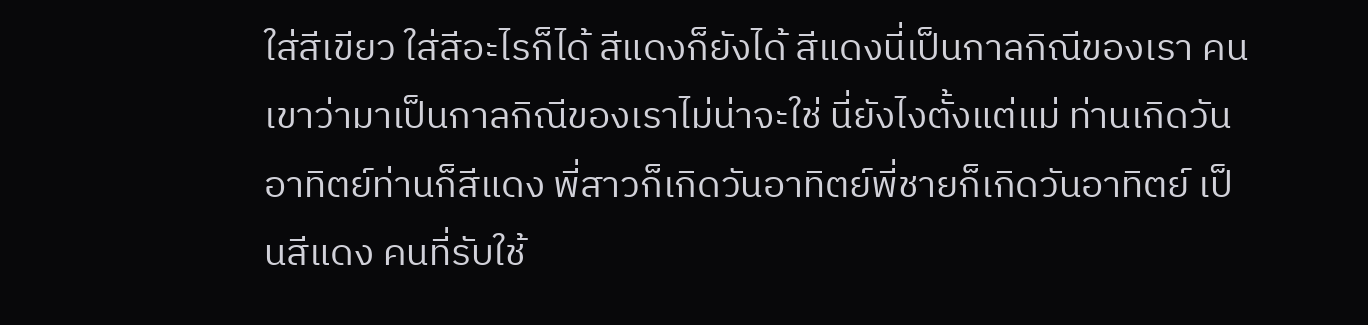ใส่สีเขียว ใส่สีอะไรก็ได้ สีแดงก็ยังได้ สีแดงนี่เป็นกาลกิณีของเรา คนเขาว่ามาเป็นกาลกิณีของเราไม่น่าจะใช่ นี่ยังไงตั้งแต่แม่ ท่านเกิดวันอาทิตย์ท่านก็สีแดง พี่สาวก็เกิดวันอาทิตย์พี่ชายก็เกิดวันอาทิตย์ เป็นสีแดง คนที่รับใช้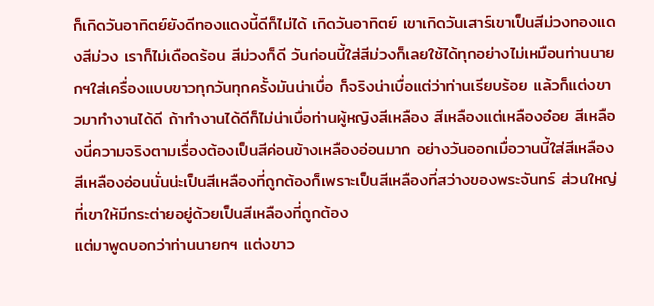ก็เกิดวันอาทิตย์ยังดีทองแดงนี้ดีก็ไม่ได้ เกิดวันอาทิตย์ เขาเกิดวันเสาร์เขาเป็นสีม่วงทองแดงสีม่วง เราก็ไม่เดือดร้อน สีม่วงก็ดี วันก่อนนี้ใส่สีม่วงก็เลยใช้ได้ทุกอย่างไม่เหมือนท่านนายกฯใส่เครื่องแบบขาวทุกวันทุกครั้งมันน่าเบื่อ ก็จริงน่าเบื่อแต่ว่าท่านเรียบร้อย แล้วก็แต่งขาวมาทำงานได้ดี ถ้าทำงานได้ดีก็ไม่น่าเบื่อท่านผู้หญิงสีเหลือง สีเหลืองแต่เหลืองอ๋อย สีเหลืองนี่ความจริงตามเรื่องต้องเป็นสีค่อนข้างเหลืองอ่อนมาก อย่างวันออกเมื่อวานนี้ใส่สีเหลือง สีเหลืองอ่อนนั่นน่ะเป็นสีเหลืองที่ถูกต้องก็เพราะเป็นสีเหลืองที่สว่างของพระจันทร์ ส่วนใหญ่ที่เขาให้มีกระต่ายอยู่ด้วยเป็นสีเหลืองที่ถูกต้อง
แต่มาพูดบอกว่าท่านนายกฯ แต่งขาว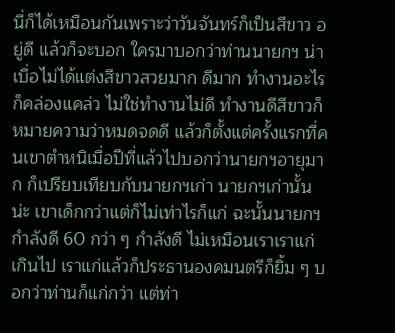นี่ก็ได้เหมือนกันเพราะว่าวันจันทร์ก็เป็นสีขาว อยู่ดี แล้วก็จะบอก ใครมาบอกว่าท่านนายกฯ น่าเบื่อไม่ได้แต่งสีขาวสวยมาก ดีมาก ทำงานอะไรก็คล่องแคล่ว ไม่ใช่ทำงานไม่ดี ทำงานดีสีขาวก็หมายความว่าหมดจดดี แล้วก็ตั้งแต่ครั้งแรกที่คนเขาตำหนิเมื่อปีที่แล้วไปบอกว่านายกฯอายุมาก ก็เปรียบเทียบกับนายกฯเก่า นายกฯเก่านั้นน่ะ เขาเด็กกว่าแต่ก็ไม่เท่าไรก็แก่ ฉะนั้นนายกฯกำลังดี 60 กว่า ๆ กำลังดี ไม่เหมือนเราเราแก่เกินไป เราแก่แล้วก็ประธานองคมนตรีก็ยิ้ม ๆ บอกว่าท่านก็แก่กว่า แต่ท่า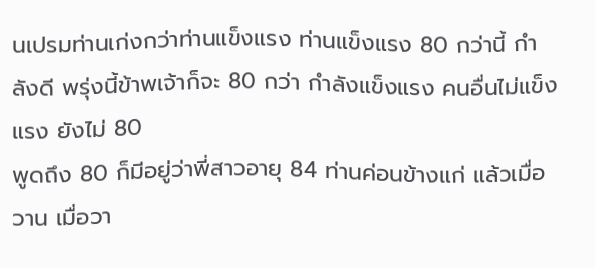นเปรมท่านเก่งกว่าท่านแข็งแรง ท่านแข็งแรง 80 กว่านี้ กำลังดี พรุ่งนี้ข้าพเจ้าก็จะ 80 กว่า กำลังแข็งแรง คนอื่นไม่แข็งแรง ยังไม่ 80
พูดถึง 80 ก็มีอยู่ว่าพี่สาวอายุ 84 ท่านค่อนข้างแก่ แล้วเมื่อวาน เมื่อวา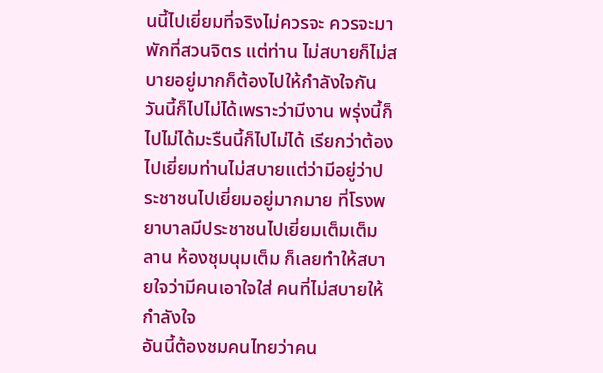นนี้ไปเยี่ยมที่จริงไม่ควรจะ ควรจะมาพักที่สวนจิตร แต่ท่าน ไม่สบายก็ไม่สบายอยู่มากก็ต้องไปให้กำลังใจกัน วันนี้ก็ไปไม่ได้เพราะว่ามีงาน พรุ่งนี้ก็ไปไม่ได้มะรืนนี้ก็ไปไม่ได้ เรียกว่าต้องไปเยี่ยมท่านไม่สบายแต่ว่ามีอยู่ว่าประชาชนไปเยี่ยมอยู่มากมาย ที่โรงพยาบาลมีประชาชนไปเยี่ยมเต็มเต็มลาน ห้องชุมนุมเต็ม ก็เลยทำให้สบายใจว่ามีคนเอาใจใส่ คนที่ไม่สบายให้กำลังใจ
อันนี้ต้องชมคนไทยว่าคน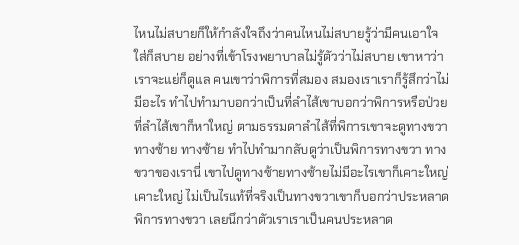ไหนไม่สบายก็ให้กำลังใจถึงว่าคนไหนไม่สบายรู้ว่ามีคนเอาใจใส่ก็สบาย อย่างที่เข้าโรงพยาบาลไม่รู้ตัวว่าไม่สบาย เขาหาว่าเราจะแย่ก็ดูแล คนเขาว่าพิการที่สมอง สมองเราเราก็รู้สึกว่าไม่มีอะไร ทำไปทำมาบอกว่าเป็นที่ลำไส้เขาบอกว่าพิการหรือป่วยที่ลำไส้เขาก็หาใหญ่ ตามธรรมดาลำไส้ที่พิการเขาจะดูทางขวาทางซ้าย ทางซ้าย ทำไปทำมากลับดูว่าเป็นพิการทางขวา ทางขวาของเรานี่ เขาไปดูทางซ้ายทางซ้ายไม่มีอะไรเขาก็เคาะใหญ่ เคาะใหญ่ ไม่เป็นไรแท้ที่จริงเป็นทางขวาเขาก็บอกว่าประหลาดพิการทางขวา เลยนึกว่าตัวเราเราเป็นคนประหลาด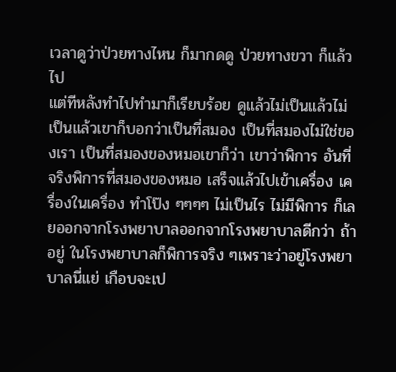เวลาดูว่าป่วยทางไหน ก็มากดดู ป่วยทางขวา ก็แล้วไป
แต่ทีหลังทำไปทำมาก็เรียบร้อย ดูแล้วไม่เป็นแล้วไม่เป็นแล้วเขาก็บอกว่าเป็นที่สมอง เป็นที่สมองไม่ใช่ของเรา เป็นที่สมองของหมอเขาก็ว่า เขาว่าพิการ อันที่จริงพิการที่สมองของหมอ เสร็จแล้วไปเข้าเครื่อง เครื่องในเครื่อง ทำโป๊ง ๆๆๆๆ ไม่เป็นไร ไม่มีพิการ ก็เลยออกจากโรงพยาบาลออกจากโรงพยาบาลดีกว่า ถ้าอยู่ ในโรงพยาบาลก็พิการจริง ๆเพราะว่าอยู่โรงพยาบาลนี่แย่ เกือบจะเป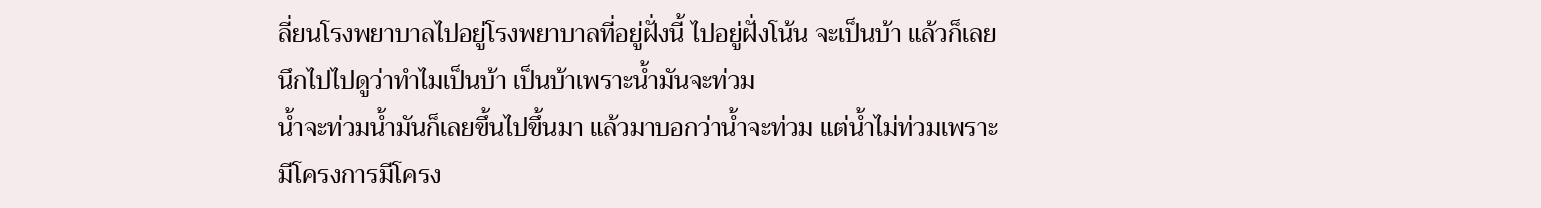ลี่ยนโรงพยาบาลไปอยู่โรงพยาบาลที่อยู่ฝั่งนี้ ไปอยู่ฝั่งโน้น จะเป็นบ้า แล้วก็เลยนึกไปไปดูว่าทำไมเป็นบ้า เป็นบ้าเพราะน้ำมันจะท่วม
น้ำจะท่วมน้ำมันก็เลยขึ้นไปขึ้นมา แล้วมาบอกว่าน้ำจะท่วม แต่น้ำไม่ท่วมเพราะมีโครงการมีโครง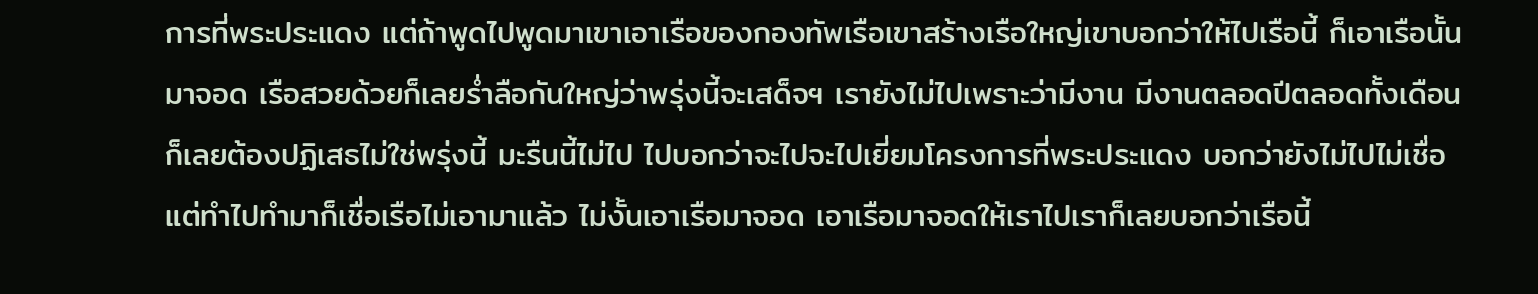การที่พระประแดง แต่ถ้าพูดไปพูดมาเขาเอาเรือของกองทัพเรือเขาสร้างเรือใหญ่เขาบอกว่าให้ไปเรือนี้ ก็เอาเรือนั้นมาจอด เรือสวยด้วยก็เลยร่ำลือกันใหญ่ว่าพรุ่งนี้จะเสด็จฯ เรายังไม่ไปเพราะว่ามีงาน มีงานตลอดปีตลอดทั้งเดือน ก็เลยต้องปฏิเสธไม่ใช่พรุ่งนี้ มะรืนนี้ไม่ไป ไปบอกว่าจะไปจะไปเยี่ยมโครงการที่พระประแดง บอกว่ายังไม่ไปไม่เชื่อ แต่ทำไปทำมาก็เชื่อเรือไม่เอามาแล้ว ไม่งั้นเอาเรือมาจอด เอาเรือมาจอดให้เราไปเราก็เลยบอกว่าเรือนี้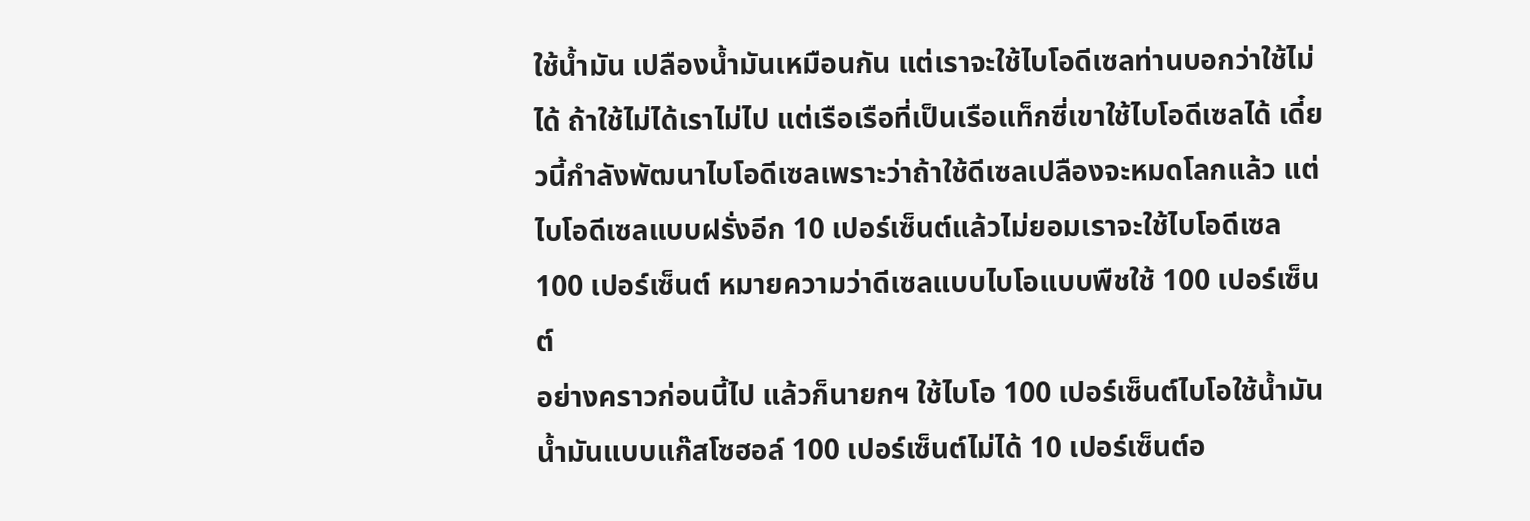ใช้น้ำมัน เปลืองน้ำมันเหมือนกัน แต่เราจะใช้ไบโอดีเซลท่านบอกว่าใช้ไม่ได้ ถ้าใช้ไม่ได้เราไม่ไป แต่เรือเรือที่เป็นเรือแท็กซี่เขาใช้ไบโอดีเซลได้ เดี๋ยวนี้กำลังพัฒนาไบโอดีเซลเพราะว่าถ้าใช้ดีเซลเปลืองจะหมดโลกแล้ว แต่ไบโอดีเซลแบบฝรั่งอีก 10 เปอร์เซ็นต์แล้วไม่ยอมเราจะใช้ไบโอดีเซล 100 เปอร์เซ็นต์ หมายความว่าดีเซลแบบไบโอแบบพืชใช้ 100 เปอร์เซ็นต์
อย่างคราวก่อนนี้ไป แล้วก็นายกฯ ใช้ไบโอ 100 เปอร์เซ็นต์ไบโอใช้น้ำมัน น้ำมันแบบแก๊สโซฮอล์ 100 เปอร์เซ็นต์ไม่ได้ 10 เปอร์เซ็นต์อ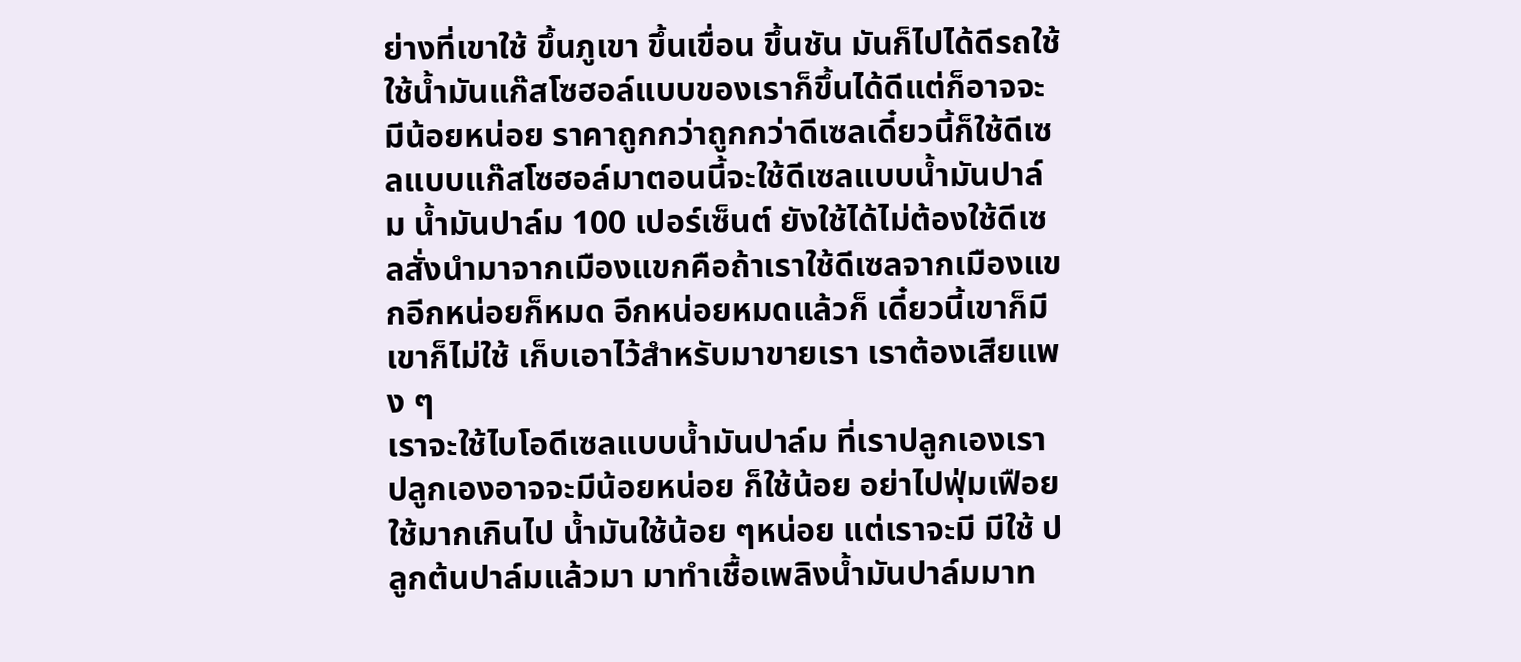ย่างที่เขาใช้ ขึ้นภูเขา ขึ้นเขื่อน ขึ้นชัน มันก็ไปได้ดีรถใช้ใช้น้ำมันแก๊สโซฮอล์แบบของเราก็ขึ้นได้ดีแต่ก็อาจจะมีน้อยหน่อย ราคาถูกกว่าถูกกว่าดีเซลเดี๋ยวนี้ก็ใช้ดีเซลแบบแก๊สโซฮอล์มาตอนนี้จะใช้ดีเซลแบบน้ำมันปาล์ม น้ำมันปาล์ม 100 เปอร์เซ็นต์ ยังใช้ได้ไม่ต้องใช้ดีเซลสั่งนำมาจากเมืองแขกคือถ้าเราใช้ดีเซลจากเมืองแขกอีกหน่อยก็หมด อีกหน่อยหมดแล้วก็ เดี๋ยวนี้เขาก็มีเขาก็ไม่ใช้ เก็บเอาไว้สำหรับมาขายเรา เราต้องเสียแพง ๆ
เราจะใช้ไบโอดีเซลแบบน้ำมันปาล์ม ที่เราปลูกเองเราปลูกเองอาจจะมีน้อยหน่อย ก็ใช้น้อย อย่าไปฟุ่มเฟือยใช้มากเกินไป น้ำมันใช้น้อย ๆหน่อย แต่เราจะมี มีใช้ ปลูกต้นปาล์มแล้วมา มาทำเชื้อเพลิงน้ำมันปาล์มมาท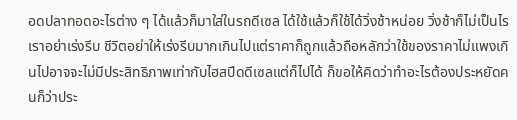อดปลาทอดอะไรต่าง ๆ ได้แล้วก็มาใส่ในรถดีเซล ได้ใช้แล้วก็ใช้ได้วิ่งช้าหน่อย วิ่งช้าก็ไม่เป็นไร เราอย่าเร่งรีบ ชีวิตอย่าให้เร่งรีบมากเกินไปแต่ราคาก็ถูกแล้วถือหลักว่าใช้ของราคาไม่แพงเกินไปอาจจะไม่มีประสิทธิภาพเท่ากับไฮสปีดดีเซลแต่ก็ไปได้ ก็ขอให้คิดว่าทำอะไรต้องประหยัดคนก็ว่าประ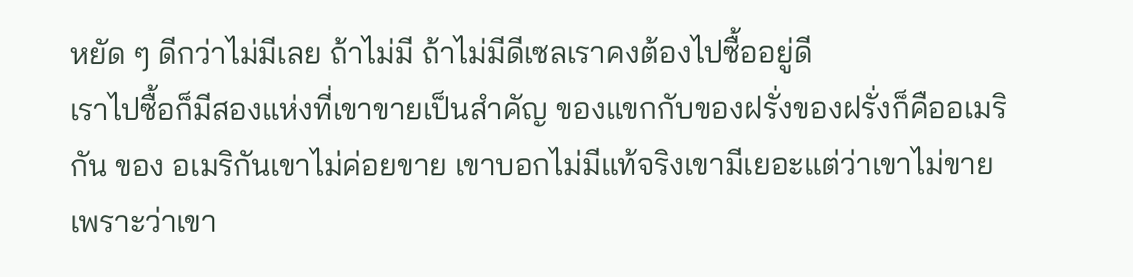หยัด ๆ ดีกว่าไม่มีเลย ถ้าไม่มี ถ้าไม่มีดีเซลเราคงต้องไปซื้ออยู่ดี
เราไปซื้อก็มีสองแห่งที่เขาขายเป็นสำคัญ ของแขกกับของฝรั่งของฝรั่งก็คืออเมริกัน ของ อเมริกันเขาไม่ค่อยขาย เขาบอกไม่มีแท้จริงเขามีเยอะแต่ว่าเขาไม่ขาย เพราะว่าเขา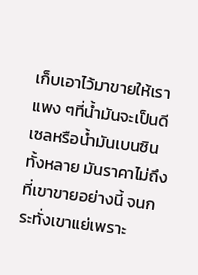เก็บเอาไว้มาขายให้เราแพง ๆที่น้ำมันจะเป็นดีเซลหรือน้ำมันเบนซินทั้งหลาย มันราคาไม่ถึงที่เขาขายอย่างนี้ จนกระทั่งเขาแย่เพราะ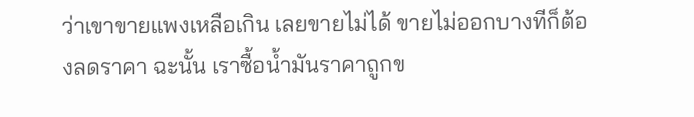ว่าเขาขายแพงเหลือเกิน เลยขายไม่ได้ ขายไม่ออกบางทีก็ต้องลดราคา ฉะนั้น เราซื้อน้ำมันราคาถูกข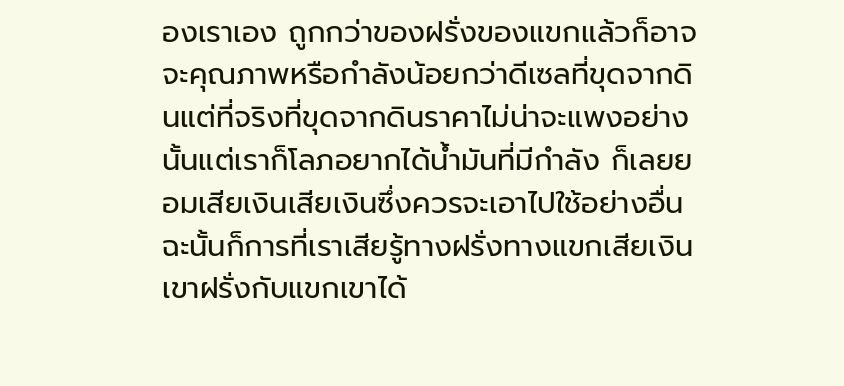องเราเอง ถูกกว่าของฝรั่งของแขกแล้วก็อาจจะคุณภาพหรือกำลังน้อยกว่าดีเซลที่ขุดจากดินแต่ที่จริงที่ขุดจากดินราคาไม่น่าจะแพงอย่างนั้นแต่เราก็โลภอยากได้น้ำมันที่มีกำลัง ก็เลยยอมเสียเงินเสียเงินซึ่งควรจะเอาไปใช้อย่างอื่น
ฉะนั้นก็การที่เราเสียรู้ทางฝรั่งทางแขกเสียเงินเขาฝรั่งกับแขกเขาได้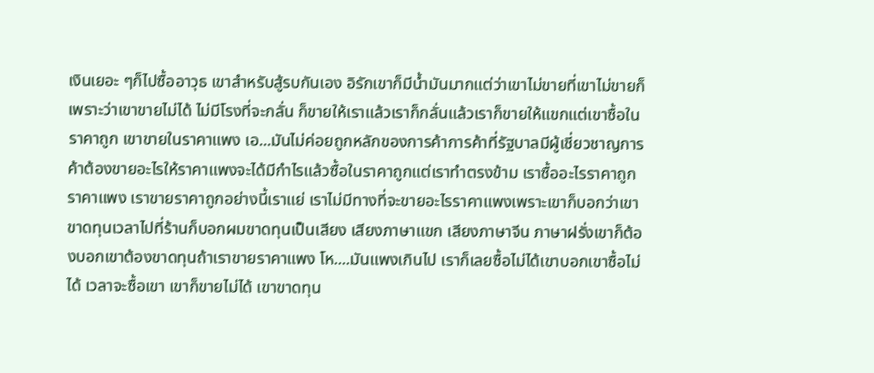เงินเยอะ ๆก็ไปซื้ออาวุธ เขาสำหรับสู้รบกันเอง อิรักเขาก็มีน้ำมันมากแต่ว่าเขาไม่ขายที่เขาไม่ขายก็เพราะว่าเขาขายไม่ได้ ไม่มีโรงที่จะกลั่น ก็ขายให้เราแล้วเราก็กลั่นแล้วเราก็ขายให้แขกแต่เขาซื้อในราคาถูก เขาขายในราคาแพง เอ...มันไม่ค่อยถูกหลักของการค้าการค้าที่รัฐบาลมีผู้เชี่ยวชาญการค้าต้องขายอะไรให้ราคาแพงจะได้มีกำไรแล้วซื้อในราคาถูกแต่เราทำตรงข้าม เราซื้ออะไรราคาถูก ราคาแพง เราขายราคาถูกอย่างนี้เราแย่ เราไม่มีทางที่จะขายอะไรราคาแพงเพราะเขาก็บอกว่าเขาขาดทุนเวลาไปที่ร้านก็บอกผมขาดทุนเป็นเสียง เสียงภาษาแขก เสียงภาษาจีน ภาษาฝรั่งเขาก็ต้องบอกเขาต้องขาดทุนถ้าเราขายราคาแพง โห....มันแพงเกินไป เราก็เลยซื้อไม่ได้เขาบอกเขาซื้อไม่ได้ เวลาจะซื้อเขา เขาก็ขายไม่ได้ เขาขาดทุน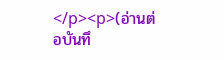</p><p>(อ่านต่อบันทึ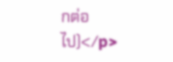กต่อไป)</p>